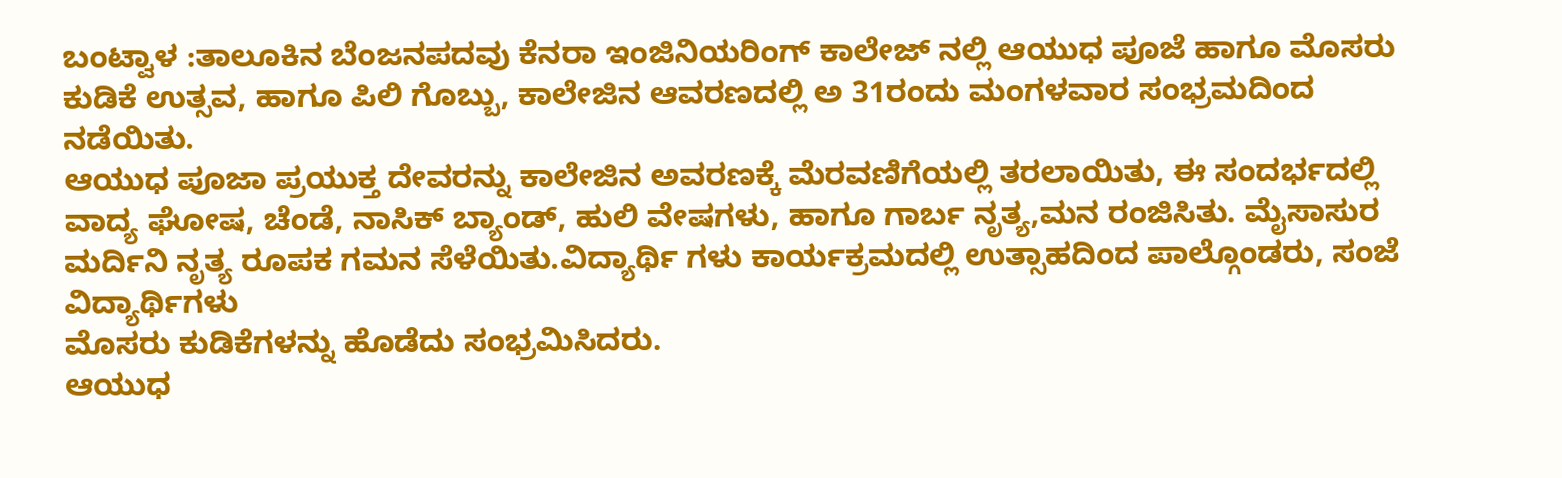ಬಂಟ್ವಾಳ :ತಾಲೂಕಿನ ಬೆಂಜನಪದವು ಕೆನರಾ ಇಂಜಿನಿಯರಿಂಗ್ ಕಾಲೇಜ್ ನಲ್ಲಿ ಆಯುಧ ಪೂಜೆ ಹಾಗೂ ಮೊಸರು ಕುಡಿಕೆ ಉತ್ಸವ, ಹಾಗೂ ಪಿಲಿ ಗೊಬ್ಬು, ಕಾಲೇಜಿನ ಆವರಣದಲ್ಲಿ ಅ 31ರಂದು ಮಂಗಳವಾರ ಸಂಭ್ರಮದಿಂದ ನಡೆಯಿತು.
ಆಯುಧ ಪೂಜಾ ಪ್ರಯುಕ್ತ ದೇವರನ್ನು ಕಾಲೇಜಿನ ಅವರಣಕ್ಕೆ ಮೆರವಣಿಗೆಯಲ್ಲಿ ತರಲಾಯಿತು, ಈ ಸಂದರ್ಭದಲ್ಲಿ ವಾದ್ಯ ಘೋಷ, ಚೆಂಡೆ, ನಾಸಿಕ್ ಬ್ಯಾಂಡ್, ಹುಲಿ ವೇಷಗಳು, ಹಾಗೂ ಗಾರ್ಬ ನೃತ್ಯ,ಮನ ರಂಜಿಸಿತು. ಮೈಸಾಸುರ ಮರ್ದಿನಿ ನೃತ್ಯ ರೂಪಕ ಗಮನ ಸೆಳೆಯಿತು.ವಿದ್ಯಾರ್ಥಿ ಗಳು ಕಾರ್ಯಕ್ರಮದಲ್ಲಿ ಉತ್ಸಾಹದಿಂದ ಪಾಲ್ಗೊಂಡರು, ಸಂಜೆ ವಿದ್ಯಾರ್ಥಿಗಳು
ಮೊಸರು ಕುಡಿಕೆಗಳನ್ನು ಹೊಡೆದು ಸಂಭ್ರಮಿಸಿದರು.
ಆಯುಧ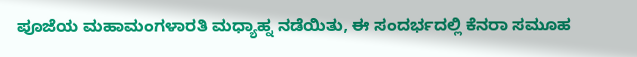ಪೂಜೆಯ ಮಹಾಮಂಗಳಾರತಿ ಮಧ್ಯಾಹ್ನ ನಡೆಯಿತು, ಈ ಸಂದರ್ಭದಲ್ಲಿ ಕೆನರಾ ಸಮೂಹ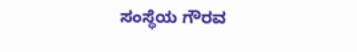ಸಂಸ್ಥೆಯ ಗೌರವ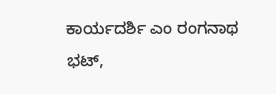ಕಾರ್ಯದರ್ಶಿ ಎಂ ರಂಗನಾಥ ಭಟ್,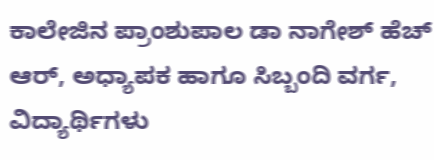ಕಾಲೇಜಿನ ಪ್ರಾಂಶುಪಾಲ ಡಾ ನಾಗೇಶ್ ಹೆಚ್ ಆರ್, ಅಧ್ಯಾಪಕ ಹಾಗೂ ಸಿಬ್ಬಂದಿ ವರ್ಗ, ವಿದ್ಯಾರ್ಥಿಗಳು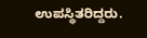ಉಪಸ್ಥಿತರಿದ್ದರು.